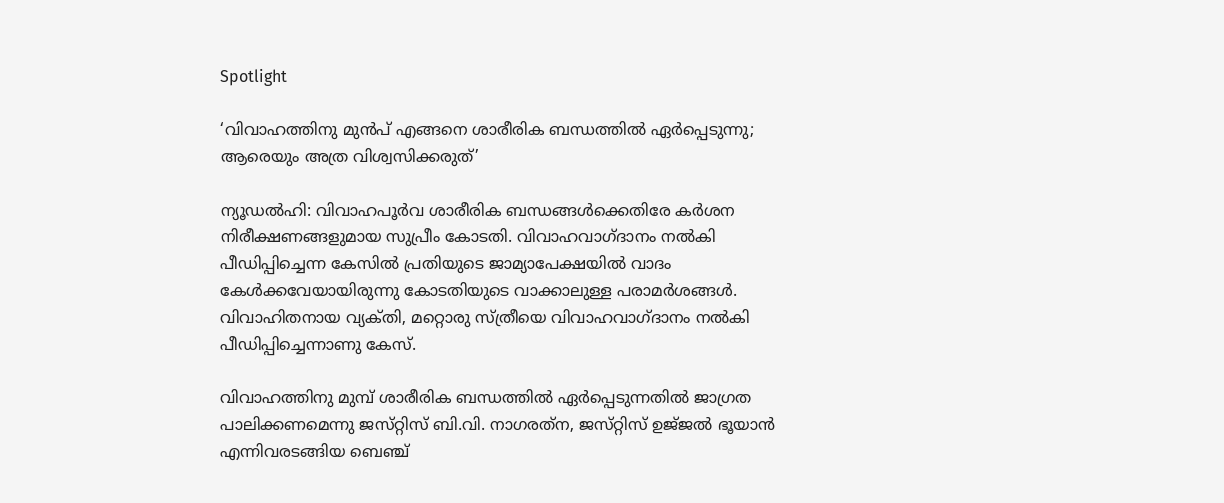Spotlight

‘വിവാഹത്തിനു മുൻപ് എങ്ങനെ ശാരീരിക ബന്ധത്തിൽ ഏർപ്പെടുന്നു; ആരെയും അത്ര വിശ്വസിക്കരുത്’

ന്യൂഡല്‍ഹി: വിവാഹപൂര്‍വ ശാരീരിക ബന്ധങ്ങള്‍ക്കെതിരേ കര്‍ശന നിരീക്ഷണങ്ങളുമായ സുപ്രീം കോടതി. വിവാഹവാഗ്‌ദാനം നല്‍കി പീഡിപ്പിച്ചെന്ന കേസില്‍ പ്രതിയുടെ ജാമ്യാപേക്ഷയില്‍ വാദം കേള്‍ക്കവേയായിരുന്നു കോടതിയുടെ വാക്കാലുള്ള പരാമര്‍ശങ്ങള്‍. വിവാഹിതനായ വ്യക്‌തി, മറ്റൊരു സ്‌ത്രീയെ വിവാഹവാഗ്‌ദാനം നല്‍കി പീഡിപ്പിച്ചെന്നാണു കേസ്‌.

വിവാഹത്തിനു മുമ്പ്‌ ശാരീരിക ബന്ധത്തില്‍ ഏര്‍പ്പെടുന്നതില്‍ ജാഗ്രത പാലിക്കണമെന്നു ജസ്‌റ്റിസ്‌ ബി.വി. നാഗരത്‌ന, ജസ്‌റ്റിസ്‌ ഉജ്‌ജല്‍ ഭൂയാന്‍ എന്നിവരടങ്ങിയ ബെഞ്ച്‌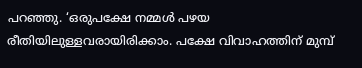പറഞ്ഞു. ‘ഒരുപക്ഷേ നമ്മള്‍ പഴയ രീതിയിലുള്ളവരായിരിക്കാം. പക്ഷേ വിവാഹത്തിന്‌ മുമ്പ്‌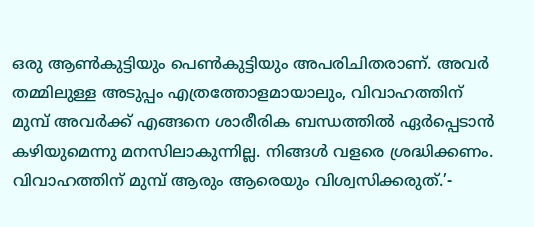ഒരു ആണ്‍കുട്ടിയും പെണ്‍കുട്ടിയും അപരിചിതരാണ്‌. അവര്‍ തമ്മിലുള്ള അടുപ്പം എത്രത്തോളമായാലും, വിവാഹത്തിന്‌ മുമ്പ്‌ അവര്‍ക്ക്‌ എങ്ങനെ ശാരീരിക ബന്ധത്തില്‍ ഏര്‍പ്പെടാന്‍ കഴിയുമെന്നു മനസിലാകുന്നില്ല. നിങ്ങള്‍ വളരെ ശ്രദ്ധിക്കണം. വിവാഹത്തിന്‌ മുമ്പ്‌ ആരും ആരെയും വിശ്വസിക്കരുത്‌.’-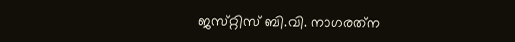ജസ്‌റ്റിസ്‌ ബി.വി. നാഗരത്‌ന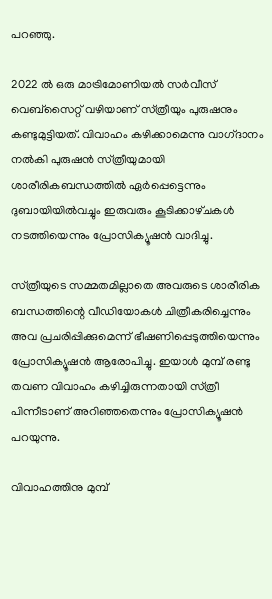പറഞ്ഞു.

2022 ല്‍ ഒരു മാട്രിമോണിയല്‍ സര്‍വീസ്‌ വെബ്‌സൈറ്റ്‌ വഴിയാണ്‌ സ്‌ത്രീയും പുരുഷനും കണ്ടുമുട്ടിയത്‌. വിവാഹം കഴിക്കാമെന്നു വാഗ്‌ദാനം നല്‍കി പുരുഷന്‍ സ്‌ത്രീയുമായി ശാരീരികബന്ധത്തില്‍ ഏര്‍പ്പെട്ടെന്നും ദുബായിയില്‍വച്ചും ഇരുവരും കൂടിക്കാഴ്‌ചകള്‍ നടത്തിയെന്നും പ്രോസിക്യൂഷന്‍ വാദിച്ചു.

സ്‌ത്രീയുടെ സമ്മതമില്ലാതെ അവരുടെ ശാരീരിക ബന്ധത്തിന്റെ വീഡിയോകള്‍ ചിത്രീകരിച്ചെന്നും അവ പ്രചരിപ്പിക്കുമെന്ന്‌ ഭീഷണിപ്പെടുത്തിയെന്നും പ്രോസിക്യൂഷന്‍ ആരോപിച്ചു. ഇയാള്‍ മുമ്പ്‌ രണ്ടു തവണ വിവാഹം കഴിച്ചിരുന്നതായി സ്‌ത്രീ പിന്നീടാണ്‌ അറിഞ്ഞതെന്നും പ്രോസിക്യൂഷന്‍ പറയുന്നു.

വിവാഹത്തിനു മുമ്പ്‌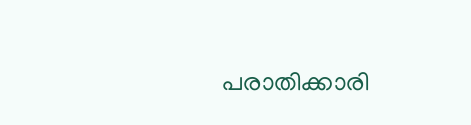പരാതിക്കാരി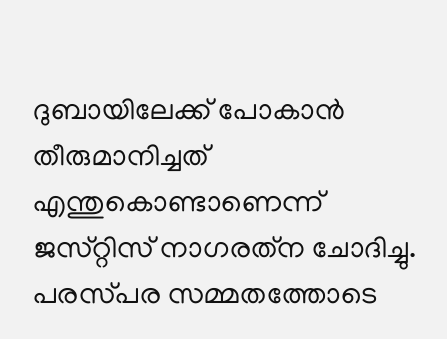ദുബായിലേക്ക്‌ പോകാന്‍ തീരുമാനിച്ചത്‌ എന്തുകൊണ്ടാണെന്ന്‌ ജസ്‌റ്റിസ്‌ നാഗരത്‌ന ചോദിച്ചു. പരസ്‌പര സമ്മതത്തോടെ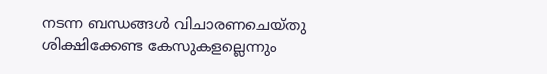നടന്ന ബന്ധങ്ങള്‍ വിചാരണചെയ്‌തു ശിക്ഷിക്കേണ്ട കേസുകളല്ലെന്നും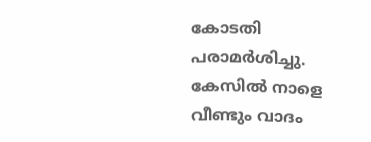കോടതി പരാമര്‍ശിച്ചു. കേസില്‍ നാളെ വീണ്ടും വാദം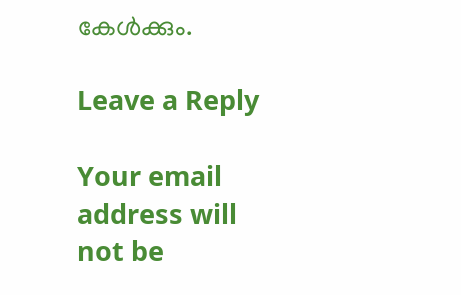കേള്‍ക്കും.

Leave a Reply

Your email address will not be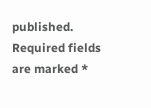published. Required fields are marked *